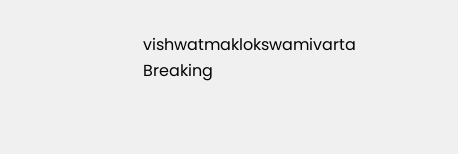vishwatmaklokswamivarta
Breaking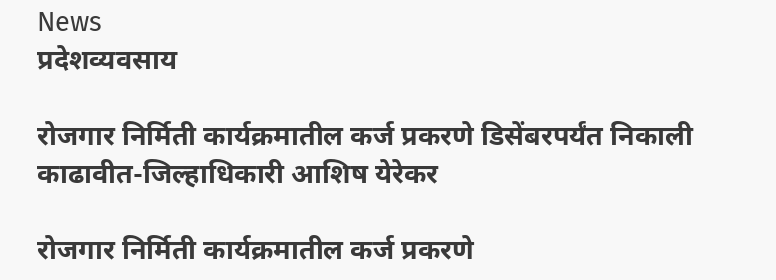News
प्रदेशव्यवसाय

रोजगार निर्मिती कार्यक्रमातील कर्ज प्रकरणे डिसेंबरपर्यंत निकाली काढावीत-जिल्हाधिकारी आशिष येरेकर

रोजगार निर्मिती कार्यक्रमातील कर्ज प्रकरणे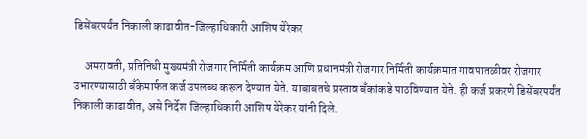डिसेंबरपर्यंत निकाली काढावीत-जिल्हाधिकारी आशिष येरेकर

     अमरावती, प्रतिनिधी मुख्यमंत्री रोजगार निर्मिती कार्यक्रम आणि प्रधानमंत्री रोजगार निर्मिती कार्यक्रमात गावपातळीवर रोजगार उभारण्यासाठी बँकेमार्फत कर्ज उपलब्ध करून देण्यात येते. याबाबतचे प्रस्ताव बँकांकडे पाठविण्यात येते. ही कर्ज प्रकरणे डिसेंबरपर्यंत निकाली काढावीत, असे निर्देश जिल्हाधिकारी आशिष येरेकर यांनी दिले.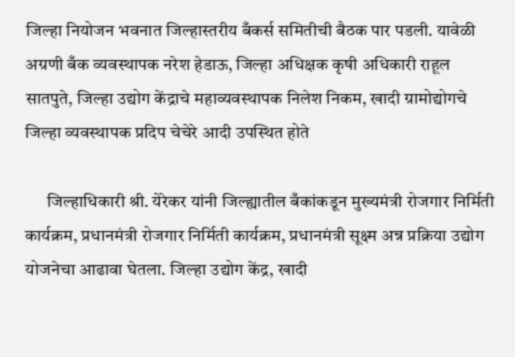जिल्हा नियोजन भवनात जिल्हास्तरीय बँकर्स समितीची बैठक पार पडली. यावेळी अग्रणी बँक व्यवस्थापक नरेश हेडाऊ, जिल्हा अधिक्षक कृषी अधिकारी राहूल सातपुते, जिल्हा उद्योग केंद्राचे महाव्यवस्थापक निलेश निकम, खादी ग्रामोद्योगचे जिल्हा व्यवस्थापक प्रदिप चेचेरे आदी उपस्थित होते

      जिल्हाधिकारी श्री. येरेकर यांनी जिल्ह्यातील बँकांकडून मुख्यमंत्री रोजगार निर्मिती कार्यक्रम, प्रधानमंत्री रोजगार निर्मिती कार्यक्रम, प्रधानमंत्री सूक्ष्म अन्न प्रक्रिया उद्योग योजनेचा आढावा घेतला. जिल्हा उद्योग केंद्र, खादी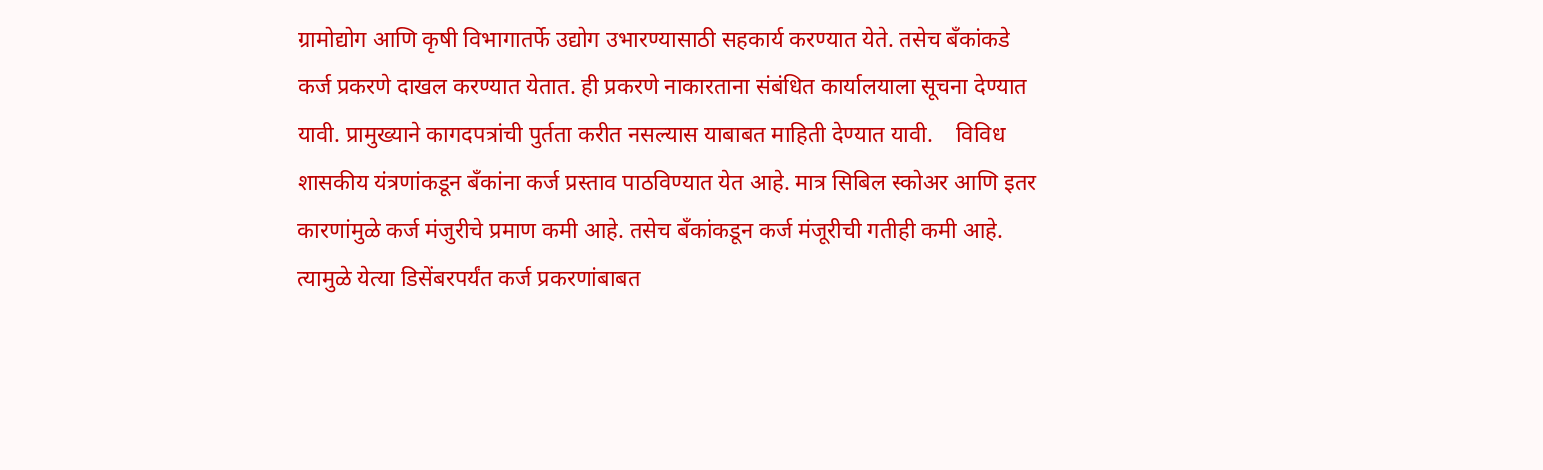ग्रामोद्योग आणि कृषी विभागातर्फे उद्योग उभारण्यासाठी सहकार्य करण्यात येते. तसेच बँकांकडे कर्ज प्रकरणे दाखल करण्यात येतात. ही प्रकरणे नाकारताना संबंधित कार्यालयाला सूचना देण्यात यावी. प्रामुख्याने कागदपत्रांची पुर्तता करीत नसल्यास याबाबत माहिती देण्यात यावी.    विविध शासकीय यंत्रणांकडून बँकांना कर्ज प्रस्ताव पाठविण्यात येत आहे. मात्र सिबिल स्कोअर आणि इतर कारणांमुळे कर्ज मंजुरीचे प्रमाण कमी आहे. तसेच बँकांकडून कर्ज मंजूरीची गतीही कमी आहे. त्यामुळे येत्या डिसेंबरपर्यंत कर्ज प्रकरणांबाबत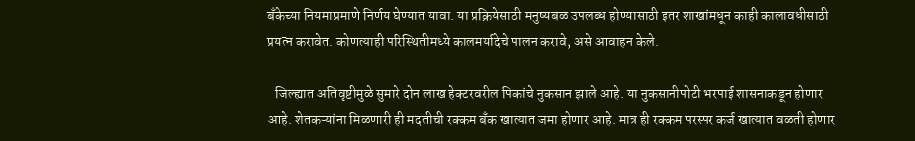बँकेच्या नियमाप्रमाणे निर्णय घेण्यात यावा. या प्रक्रियेसाठी मनुष्यबळ उपलब्ध होण्यासाठी इतर शाखांमधून काही कालावधीसाठी प्रयत्न करावेत. कोणत्याही परिस्थितीमध्ये कालमर्यादेचे पालन करावे, असे आवाहन केले.

   जिल्ह्यात अतिवृष्टीमुळे सुमारे दोन लाख हेक्टरवरील पिकांचे नुकसान झाले आहे. या नुकसानीपोटी भरपाई शासनाकडून होणार आहे. शेतकऱ्यांना मिळणारी ही मदतीची रक्कम बँक खात्यात जमा होणार आहे. मात्र ही रक्कम परस्पर कर्ज खात्यात वळती होणार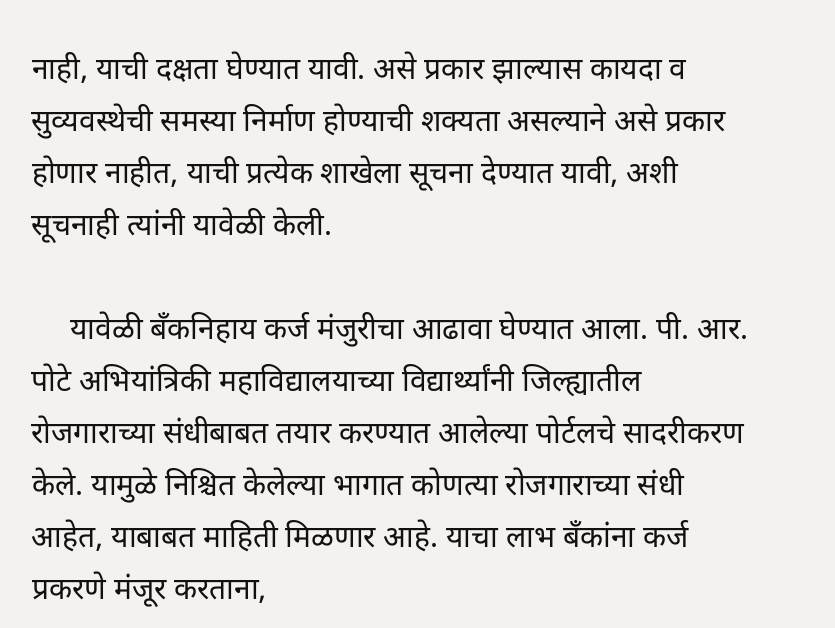नाही, याची दक्षता घेण्यात यावी. असे प्रकार झाल्यास कायदा व सुव्यवस्थेची समस्या निर्माण होण्याची शक्यता असल्याने असे प्रकार होणार नाहीत, याची प्रत्येक शाखेला सूचना देण्यात यावी, अशी सूचनाही त्यांनी यावेळी केली.

     यावेळी बँकनिहाय कर्ज मंजुरीचा आढावा घेण्यात आला. पी. आर. पोटे अभियांत्रिकी महाविद्यालयाच्या विद्यार्थ्यांनी जिल्ह्यातील रोजगाराच्या संधीबाबत तयार करण्यात आलेल्या पोर्टलचे सादरीकरण केले. यामुळे निश्चित केलेल्या भागात कोणत्या रोजगाराच्या संधी आहेत, याबाबत माहिती मिळणार आहे. याचा लाभ बँकांना कर्ज प्रकरणे मंजूर करताना,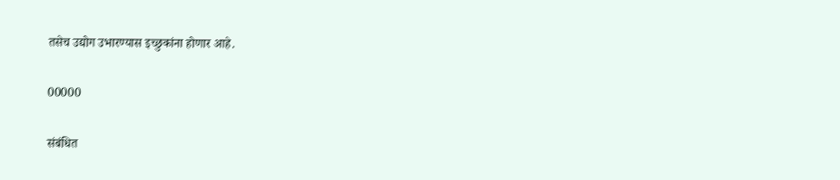तसेच उद्योग उभारण्यास इच्छुकांना होणार आहे.

00000

संबंधित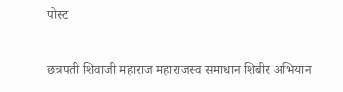पोस्ट

छत्रपती शिवाजी महाराज महाराजस्व समाधान शिबीर अभियान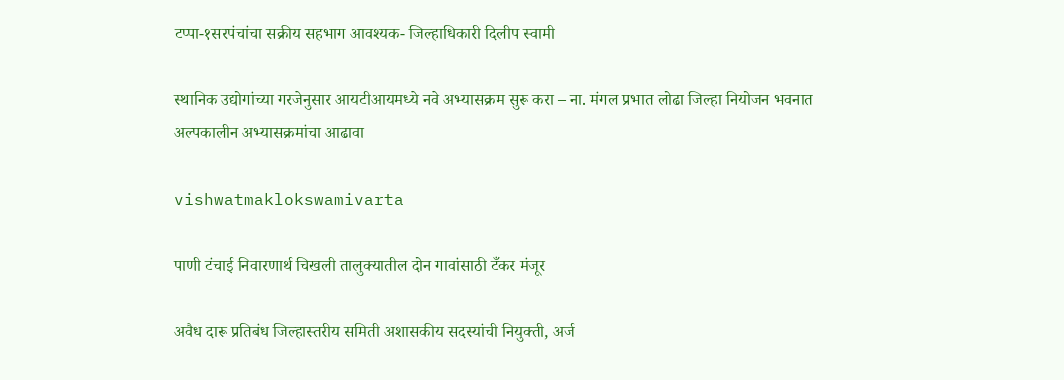टप्पा-१सरपंचांचा सक्रीय सहभाग आवश्यक- जिल्हाधिकारी दिलीप स्वामी

स्थानिक उद्योगांच्या गरजेनुसार आयटीआयमध्ये नवे अभ्यासक्रम सुरू करा – ना. मंगल प्रभात लोढा जिल्हा नियोजन भवनात अल्पकालीन अभ्यासक्रमांचा आढावा

vishwatmaklokswamivarta

पाणी टंचाई निवारणार्थ चिखली तालुक्यातील दोन गावांसाठी टँकर मंजूर

अवैध दारू प्रतिबंध जिल्हास्तरीय समिती अशासकीय सदस्यांची नियुक्ती, अर्ज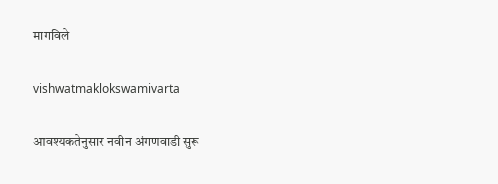मागविले

vishwatmaklokswamivarta

आवश्यकतेनुसार नवीन अंगणवाडी सुरू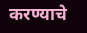करण्याचे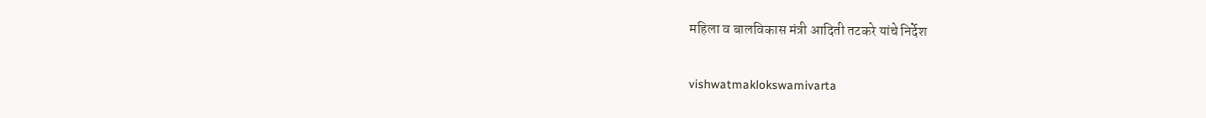महिला व बालविकास मंत्री आदिती तटकरे यांचे निर्देश

vishwatmaklokswamivarta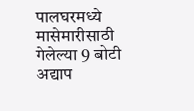पालघरमध्ये मासेमारीसाठी गेलेल्या 9 बोटी अद्याप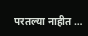परतल्या नाहीत …